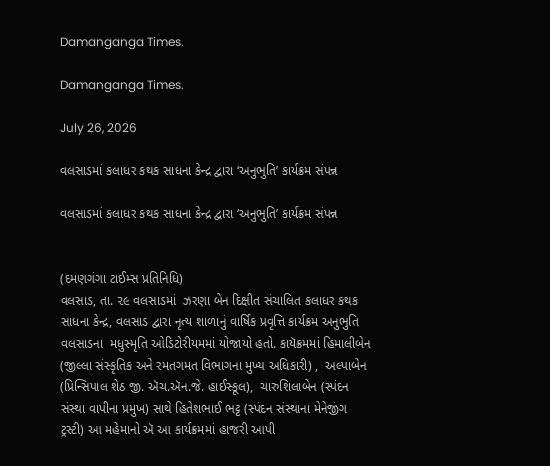Damanganga Times.

Damanganga Times.

July 26, 2026

વલસાડમાં કલાધર કથક સાધના કેન્દ્ર દ્વારા ‘અનુભુતિ’ કાર્યક્રમ સંપન્ન

વલસાડમાં કલાધર કથક સાધના કેન્દ્ર દ્વારા ‘અનુભુતિ’ કાર્યક્રમ સંપન્ન


(દમણગંગા ટાઈમ્સ પ્રતિનિધિ)
વલસાડ, તા. ૨૯ વલસાડમાં  ઝરણા બેન દિક્ષીત સંચાલિત કલાધર કથક સાધના કેન્દ્ર, વલસાડ દ્વારા નૃત્ય શાળાનું વાર્ષિક પ્રવૃત્તિ કાર્યક્રમ અનુભુતિ વલસાડના  મધુસ્મૃતિ ઓડિટોરીયમમાં યોજાયો હતો. કાયૅક્રમમાં હિમાલીબેન (જીલ્લા સંસ્કૃતિક અને રમતગમત વિભાગના મુખ્ય અધિકારી) ,  અલ્પાબેન (પ્રિન્સિપાલ શેઠ જી. ઍચ.ઍન.જે. હાઈસ્કૂલ),  ચારુશિલાબેન (સ્પંદન સંસ્થા વાપીના પ્રમુખ) સાથે હિતેશભાઈ ભટ્ટ (સ્પંદન સંસ્થાના મેનેજીંગ ટ્રસ્ટી) આ મહેમાનો ઍ આ કાર્યક્રમમાં હાજરી આપી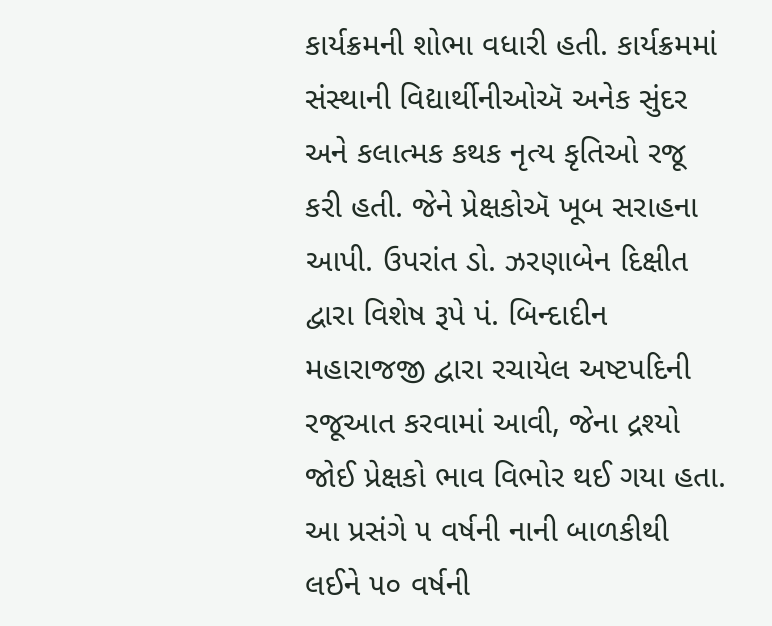કાર્યક્રમની શોભા વધારી હતી. કાર્યક્રમમાં સંસ્થાની વિદ્યાર્થીનીઓઍ અનેક સુંદર અને કલાત્મક કથક નૃત્ય કૃતિઓ રજૂ કરી હતી. જેને પ્રેક્ષકોઍ ખૂબ સરાહના આપી. ઉપરાંત ડો. ઝરણાબેન દિક્ષીત દ્વારા વિશેષ રૂપે પં. બિન્દાદીન મહારાજજી દ્વારા રચાયેલ અષ્ટપદિની રજૂઆત કરવામાં આવી, જેના દ્રશ્યો જોઈ પ્રેક્ષકો ભાવ વિભોર થઈ ગયા હતા. આ પ્રસંગે ૫ વર્ષની નાની બાળકીથી લઈને ૫૦ વર્ષની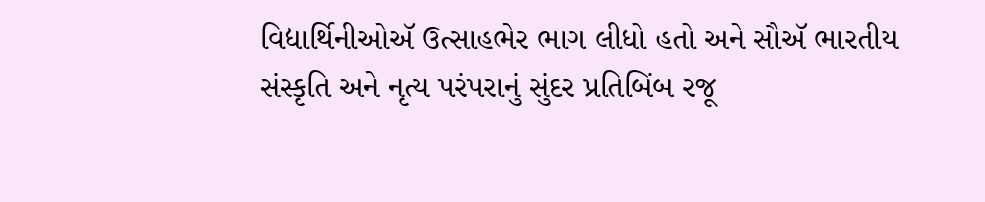વિદ્યાર્થિનીઓઍ ઉત્સાહભેર ભાગ લીધો હતો અને સૌઍ ભારતીય સંસ્કૃતિ અને નૃત્ય પરંપરાનું સુંદર પ્રતિબિંબ રજૂ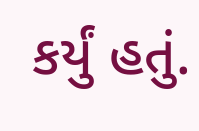કર્યું હતું.